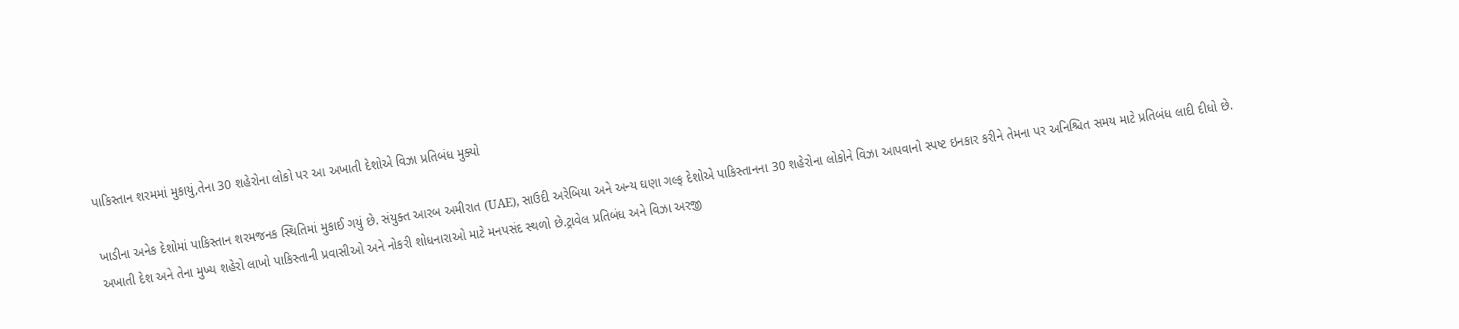પાકિસ્તાન શરમમાં મુકાયું,તેના 30 શહેરોના લોકો પર આ અખાતી દેશોએ વિઝા પ્રતિબંધ મુક્યો

ખાડીના અનેક દેશોમાં પાકિસ્તાન શરમજનક સ્થિતિમાં મુકાઈ ગયું છે. સંયુક્ત આરબ અમીરાત (UAE), સાઉદી અરેબિયા અને અન્ય ઘણા ગલ્ફ દેશોએ પાકિસ્તાનના 30 શહેરોના લોકોને વિઝા આપવાનો સ્પષ્ટ ઇનકાર કરીને તેમના પર અનિશ્ચિત સમય માટે પ્રતિબંધ લાદી દીધો છે. અખાતી દેશ અને તેના મુખ્ય શહેરો લાખો પાકિસ્તાની પ્રવાસીઓ અને નોકરી શોધનારાઓ માટે મનપસંદ સ્થળો છે.ટ્રાવેલ પ્રતિબંધ અને વિઝા અરજી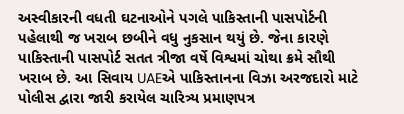અસ્વીકારની વધતી ઘટનાઓને પગલે પાકિસ્તાની પાસપોર્ટની પહેલાથી જ ખરાબ છબીને વધુ નુકસાન થયું છે. જેના કારણે પાકિસ્તાની પાસપોર્ટ સતત ત્રીજા વર્ષે વિશ્વમાં ચોથા ક્રમે સૌથી ખરાબ છે. આ સિવાય UAEએ પાકિસ્તાનના વિઝા અરજદારો માટે પોલીસ દ્વારા જારી કરાયેલ ચારિત્ર્ય પ્રમાણપત્ર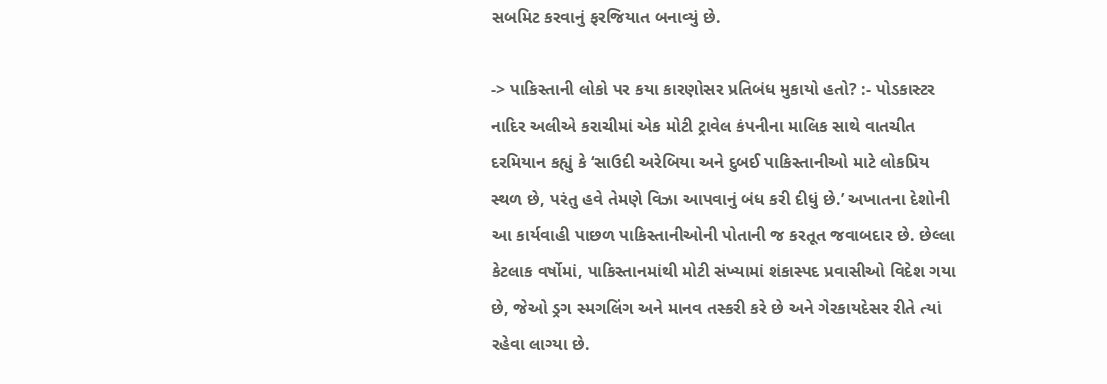સબમિટ કરવાનું ફરજિયાત બનાવ્યું છે.

-> પાકિસ્તાની લોકો પર કયા કારણોસર પ્રતિબંધ મુકાયો હતો? :- પોડકાસ્ટર નાદિર અલીએ કરાચીમાં એક મોટી ટ્રાવેલ કંપનીના માલિક સાથે વાતચીત દરમિયાન કહ્યું કે ‘સાઉદી અરેબિયા અને દુબઈ પાકિસ્તાનીઓ માટે લોકપ્રિય સ્થળ છે, પરંતુ હવે તેમણે વિઝા આપવાનું બંધ કરી દીધું છે.’ અખાતના દેશોની આ કાર્યવાહી પાછળ પાકિસ્તાનીઓની પોતાની જ કરતૂત જવાબદાર છે. છેલ્લા કેટલાક વર્ષોમાં, પાકિસ્તાનમાંથી મોટી સંખ્યામાં શંકાસ્પદ પ્રવાસીઓ વિદેશ ગયા છે, જેઓ ડ્રગ સ્મગલિંગ અને માનવ તસ્કરી કરે છે અને ગેરકાયદેસર રીતે ત્યાં રહેવા લાગ્યા છે.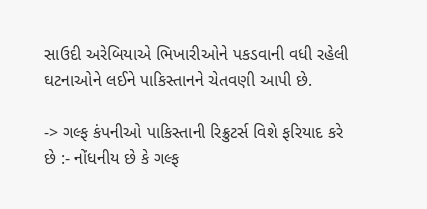સાઉદી અરેબિયાએ ભિખારીઓને પકડવાની વધી રહેલી ઘટનાઓને લઈને પાકિસ્તાનને ચેતવણી આપી છે.

-> ગલ્ફ કંપનીઓ પાકિસ્તાની રિક્રુટર્સ વિશે ફરિયાદ કરે છે :- નોંધનીય છે કે ગલ્ફ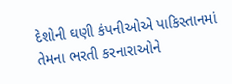દેશોની ઘણી કંપનીઓએ પાકિસ્તાનમાં તેમના ભરતી કરનારાઓને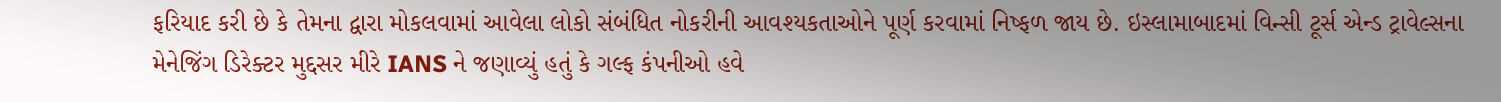ફરિયાદ કરી છે કે તેમના દ્વારા મોકલવામાં આવેલા લોકો સંબંધિત નોકરીની આવશ્યકતાઓને પૂર્ણ કરવામાં નિષ્ફળ જાય છે. ઇસ્લામાબાદમાં વિન્સી ટૂર્સ એન્ડ ટ્રાવેલ્સના મેનેજિંગ ડિરેક્ટર મુદ્દસર મીરે IANS ને જણાવ્યું હતું કે ગલ્ફ કંપનીઓ હવે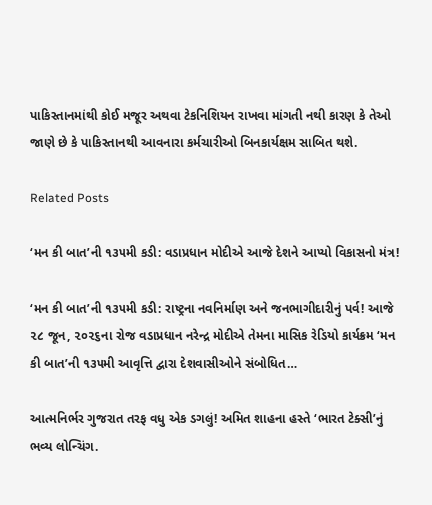પાકિસ્તાનમાંથી કોઈ મજૂર અથવા ટેકનિશિયન રાખવા માંગતી નથી કારણ કે તેઓ જાણે છે કે પાકિસ્તાનથી આવનારા કર્મચારીઓ બિનકાર્યક્ષમ સાબિત થશે.

Related Posts

‘મન કી બાત’ની ૧૩૫મી કડી: વડાપ્રધાન મોદીએ આજે દેશને આપ્યો વિકાસનો મંત્ર!

‘મન કી બાત’ની ૧૩૫મી કડી: રાષ્ટ્રના નવનિર્માણ અને જનભાગીદારીનું પર્વ! આજે ૨૮ જૂન, ૨૦૨૬ના રોજ વડાપ્રધાન નરેન્દ્ર મોદીએ તેમના માસિક રેડિયો કાર્યક્રમ ‘મન કી બાત’ની ૧૩૫મી આવૃત્તિ દ્વારા દેશવાસીઓને સંબોધિત…

આત્મનિર્ભર ગુજરાત તરફ વધુ એક ડગલું! અમિત શાહના હસ્તે ‘ભારત ટેક્સી’નું ભવ્ય લોન્ચિંગ.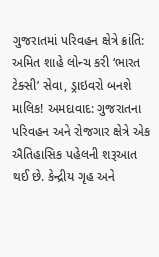ગુજરાતમાં પરિવહન ક્ષેત્રે ક્રાંતિ: અમિત શાહે લોન્ચ કરી ‘ભારત ટેક્સી’ સેવા, ડ્રાઇવરો બનશે માલિક! અમદાવાદ: ગુજરાતના પરિવહન અને રોજગાર ક્ષેત્રે એક ઐતિહાસિક પહેલની શરૂઆત થઈ છે. કેન્દ્રીય ગૃહ અને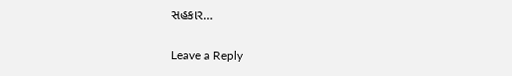સહકાર…

Leave a Reply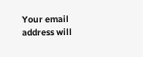Your email address will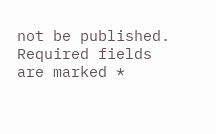not be published. Required fields are marked *